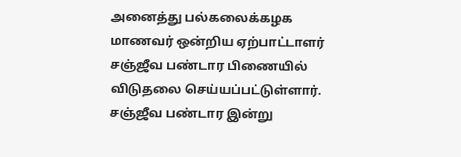அனைத்து பல்கலைக்கழக மாணவர் ஒன்றிய ஏற்பாட்டாளர் சஞ்ஜீவ பண்டார பிணையில் விடுதலை செய்யப்பட்டுள்ளார்.
சஞ்ஜீவ பண்டார இன்று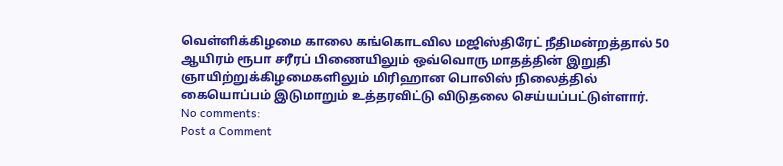வெள்ளிக்கிழமை காலை கங்கொடவில மஜிஸ்திரேட் நீதிமன்றத்தால் 50 ஆயிரம் ரூபா சரீரப் பிணையிலும் ஒவ்வொரு மாதத்தின் இறுதி ஞாயிற்றுக்கிழமைகளிலும் மிரிஹான பொலிஸ் நிலைத்தில் கையொப்பம் இடுமாறும் உத்தரவிட்டு விடுதலை செய்யப்பட்டுள்ளார்.
No comments:
Post a Comment